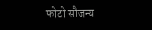फोटो सौजन्य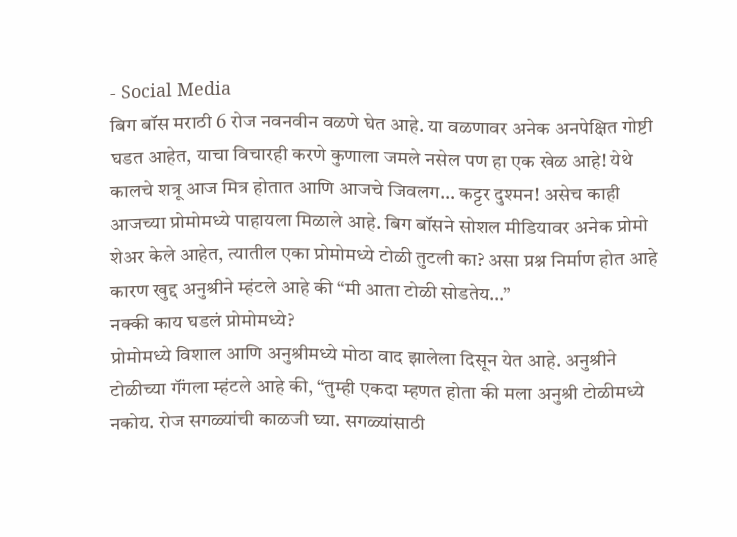- Social Media
बिग बॉस मराठी 6 रोज नवनवीन वळणे घेत आहे. या वळणावर अनेक अनपेक्षित गोष्टी घडत आहेत, याचा विचारही करणे कुणाला जमले नसेल पण हा एक खेळ आहे! येथे कालचे शत्रू आज मित्र होतात आणि आजचे जिवलग… कट्टर दुश्मन! असेच काही आजच्या प्रोमोमध्ये पाहायला मिळाले आहे. बिग बॉसने सोशल मीडियावर अनेक प्रोमो शेअर केले आहेत, त्यातील एका प्रोमोमध्ये टोळी तुटली का? असा प्रश्न निर्माण होत आहे कारण खुद्द अनुश्रीने म्हंटले आहे की “मी आता टोळी सोडतेय…”
नक्की काय घडलं प्रोमोमध्ये?
प्रोमोमध्ये विशाल आणि अनुश्रीमध्ये मोठा वाद झालेला दिसून येत आहे. अनुश्रीने टोळीच्या गॅंगला म्हंटले आहे की, “तुम्ही एकदा म्हणत होता की मला अनुश्री टोळीमध्ये नकोय. रोज सगळ्यांची काळजी घ्या. सगळ्यांसाठी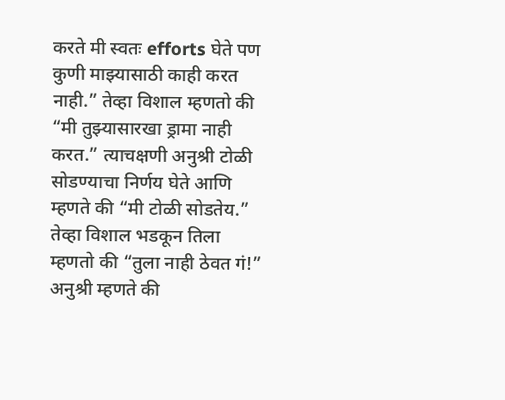करते मी स्वतः efforts घेते पण कुणी माझ्यासाठी काही करत नाही.” तेव्हा विशाल म्हणतो की “मी तुझ्यासारखा ड्रामा नाही करत.” त्याचक्षणी अनुश्री टोळी सोडण्याचा निर्णय घेते आणि म्हणते की “मी टोळी सोडतेय.” तेव्हा विशाल भडकून तिला म्हणतो की “तुला नाही ठेवत गं!” अनुश्री म्हणते की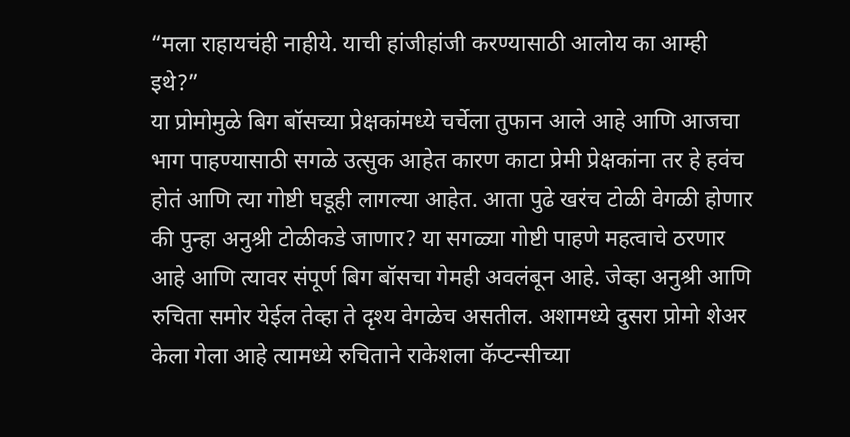“मला राहायचंही नाहीये. याची हांजीहांजी करण्यासाठी आलोय का आम्ही इथे?”
या प्रोमोमुळे बिग बॉसच्या प्रेक्षकांमध्ये चर्चेला तुफान आले आहे आणि आजचा भाग पाहण्यासाठी सगळे उत्सुक आहेत कारण काटा प्रेमी प्रेक्षकांना तर हे हवंच होतं आणि त्या गोष्टी घडूही लागल्या आहेत. आता पुढे खरंच टोळी वेगळी होणार की पुन्हा अनुश्री टोळीकडे जाणार? या सगळ्या गोष्टी पाहणे महत्वाचे ठरणार आहे आणि त्यावर संपूर्ण बिग बॉसचा गेमही अवलंबून आहे. जेव्हा अनुश्री आणि रुचिता समोर येईल तेव्हा ते दृश्य वेगळेच असतील. अशामध्ये दुसरा प्रोमो शेअर केला गेला आहे त्यामध्ये रुचिताने राकेशला कॅप्टन्सीच्या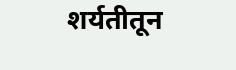शर्यतीतून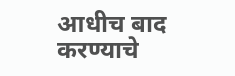आधीच बाद करण्याचे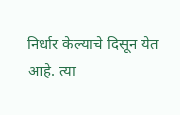निर्धार केल्याचे दिसून येत आहे. त्या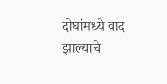दोघांमध्ये वाद झाल्याचे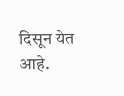दिसून येत आहे.